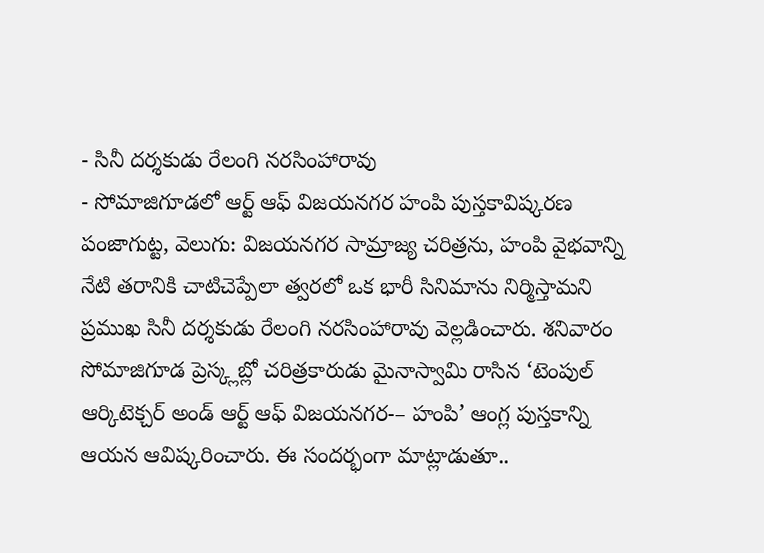- సినీ దర్శకుడు రేలంగి నరసింహారావు
- సోమాజిగూడలో ఆర్ట్ ఆఫ్ విజయనగర హంపి పుస్తకావిష్కరణ
పంజాగుట్ట, వెలుగు: విజయనగర సామ్రాజ్య చరిత్రను, హంపి వైభవాన్ని నేటి తరానికి చాటిచెప్పేలా త్వరలో ఒక భారీ సినిమాను నిర్మిస్తామని ప్రముఖ సినీ దర్శకుడు రేలంగి నరసింహారావు వెల్లడించారు. శనివారం సోమాజిగూడ ప్రెస్క్లబ్లో చరిత్రకారుడు మైనాస్వామి రాసిన ‘టెంపుల్ ఆర్కిటెక్చర్ అండ్ ఆర్ట్ ఆఫ్ విజయనగర-– హంపి’ ఆంగ్ల పుస్తకాన్ని ఆయన ఆవిష్కరించారు. ఈ సందర్భంగా మాట్లాడుతూ..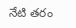నేటి తరం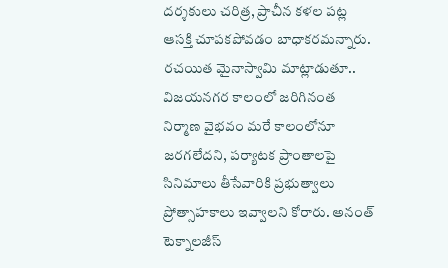దర్శకులు చరిత్ర, ప్రాచీన కళల పట్ల ఆసక్తి చూపకపోవడం బాధాకరమన్నారు.
రచయిత మైనాస్వామి మాట్లాడుతూ.. విజయనగర కాలంలో జరిగినంత నిర్మాణ వైభవం మరే కాలంలోనూ జరగలేదని, పర్యాటక ప్రాంతాలపై సినిమాలు తీసేవారికి ప్రభుత్వాలు ప్రోత్సాహకాలు ఇవ్వాలని కోరారు. అనంత్ టెక్నాలజీస్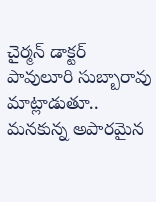చైర్మన్ డాక్టర్ పావులూరి సుబ్బారావు మాట్లాడుతూ.. మనకున్న అపారమైన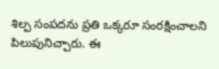శిల్ప సంపదను ప్రతి ఒక్కరూ సంరక్షించాలని పిలుపునిచ్చారు. ఈ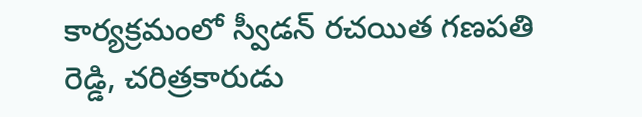కార్యక్రమంలో స్వీడన్ రచయిత గణపతి రెడ్డి, చరిత్రకారుడు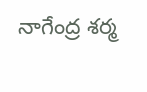నాగేంద్ర శర్మ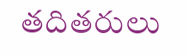తదితరులు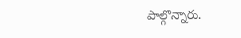పాల్గొన్నారు.